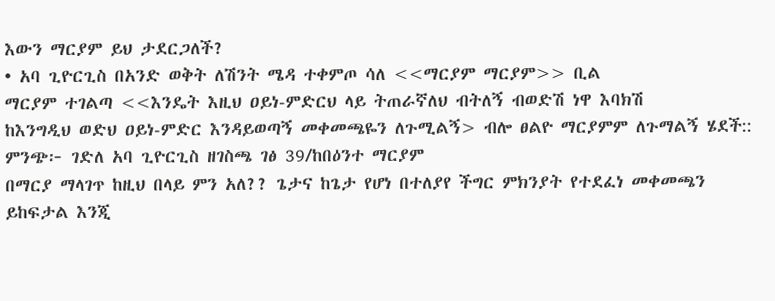እውን ማርያም ይህ ታደርጋለች?
• አባ ጊዮርጊስ በአንድ ወቅት ለሽንት ሜዳ ተቀምጦ ሳለ <<ማርያም ማርያም>> ቢል
ማርያም ተገልጣ <<እንዴት እዚህ ዐይነ-ምድርህ ላይ ትጠራኛለህ ብትለኝ ብወድሽ ነዋ እባክሽ
ከእንግዲህ ወድህ ዐይነ-ምድር እንዳይወጣኝ መቀመጫዬን ለጉሚልኝ> ብሎ ፀልዮ ማርያምም ለጉማልኝ ሄደች::
ምንጭ፦ ገድለ አባ ጊዮርጊስ ዘገስጫ ገፅ 39/ከበዕንተ ማርያም
በማርያ ማላገጥ ከዚህ በላይ ምን አለ?? ጌታና ከጌታ የሆነ በተለያየ ችግር ምክንያት የተደፈነ መቀመጫን ይከፍታል እንጂ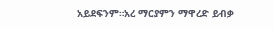አይደፍንም።አረ ማርያምን ማዋረድ ይብቃ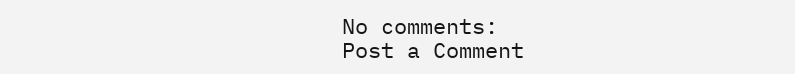No comments:
Post a Comment